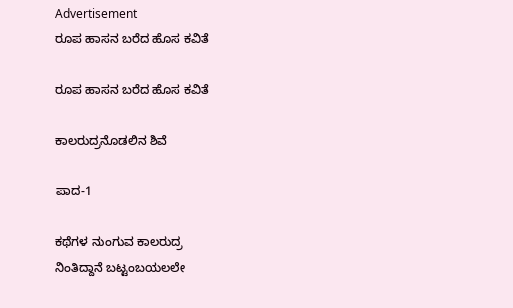Advertisement
ರೂಪ ಹಾಸನ ಬರೆದ ಹೊಸ ಕವಿತೆ

ರೂಪ ಹಾಸನ ಬರೆದ ಹೊಸ ಕವಿತೆ

ಕಾಲರುದ್ರನೊಡಲಿನ ಶಿವೆ

ಪಾದ-1

ಕಥೆಗಳ ನುಂಗುವ ಕಾಲರುದ್ರ
ನಿಂತಿದ್ದಾನೆ ಬಟ್ಟಂಬಯಲಲೇ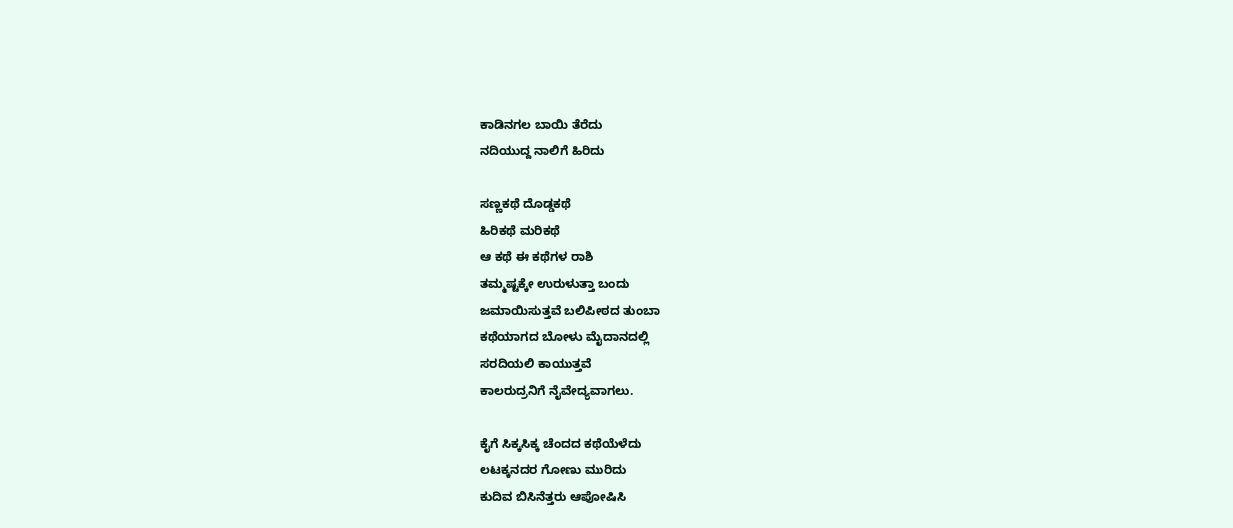ಕಾಡಿನಗಲ ಬಾಯಿ ತೆರೆದು
ನದಿಯುದ್ದ ನಾಲಿಗೆ ಹಿರಿದು

ಸಣ್ಣಕಥೆ ದೊಡ್ಡಕಥೆ
ಹಿರಿಕಥೆ ಮರಿಕಥೆ
ಆ ಕಥೆ ಈ ಕಥೆಗಳ ರಾಶಿ
ತಮ್ಮಷ್ಟಕ್ಕೇ ಉರುಳುತ್ತಾ ಬಂದು
ಜಮಾಯಿಸುತ್ತವೆ ಬಲಿಪೀಠದ ತುಂಬಾ
ಕಥೆಯಾಗದ ಬೋಳು ಮೈದಾನದಲ್ಲಿ
ಸರದಿಯಲಿ ಕಾಯುತ್ತವೆ
ಕಾಲರುದ್ರನಿಗೆ ನೈವೇದ್ಯವಾಗಲು.

ಕೈಗೆ ಸಿಕ್ಕಸಿಕ್ಕ ಚೆಂದದ ಕಥೆಯೆಳೆದು
ಲಟಕ್ಕನದರ ಗೋಣು ಮುರಿದು
ಕುದಿವ ಬಿಸಿನೆತ್ತರು ಆಪೋಷಿಸಿ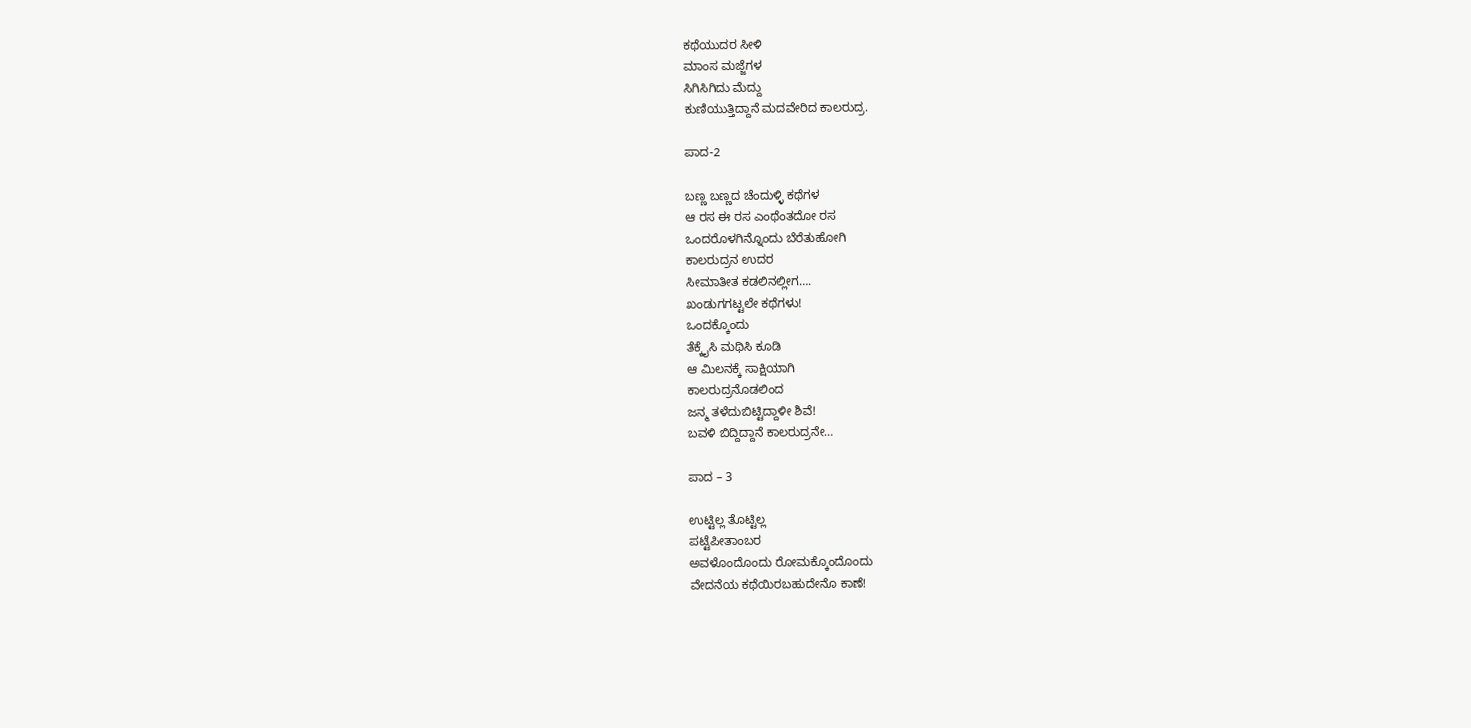ಕಥೆಯುದರ ಸೀಳಿ
ಮಾಂಸ ಮಜ್ಜೆಗಳ
ಸಿಗಿಸಿಗಿದು ಮೆದ್ದು
ಕುಣಿಯುತ್ತಿದ್ದಾನೆ ಮದವೇರಿದ ಕಾಲರುದ್ರ.

ಪಾದ-2

ಬಣ್ಣ ಬಣ್ಣದ ಚೆಂದುಳ್ಳಿ ಕಥೆಗಳ
ಆ ರಸ ಈ ರಸ ಎಂಥೆಂತದೋ ರಸ
ಒಂದರೊಳಗಿನ್ನೊಂದು ಬೆರೆತುಹೋಗಿ
ಕಾಲರುದ್ರನ ಉದರ
ಸೀಮಾತೀತ ಕಡಲಿನಲ್ಲೀಗ….
ಖಂಡುಗಗಟ್ಟಲೇ ಕಥೆಗಳು!
ಒಂದಕ್ಕೊಂದು
ತೆಕ್ಕೈಸಿ ಮಥಿಸಿ ಕೂಡಿ
ಆ ಮಿಲನಕ್ಕೆ ಸಾಕ್ಷಿಯಾಗಿ
ಕಾಲರುದ್ರನೊಡಲಿಂದ
ಜನ್ಮ ತಳೆದುಬಿಟ್ಟಿದ್ದಾಳೀ ಶಿವೆ!
ಬವಳಿ ಬಿದ್ದಿದ್ದಾನೆ ಕಾಲರುದ್ರನೇ…

ಪಾದ – 3

ಉಟ್ಟಿಲ್ಲ ತೊಟ್ಟಿಲ್ಲ
ಪಟ್ಟೆಪೀತಾಂಬರ
ಅವಳೊಂದೊಂದು ರೋಮಕ್ಕೊಂದೊಂದು
ವೇದನೆಯ ಕಥೆಯಿರಬಹುದೇನೊ ಕಾಣೆ!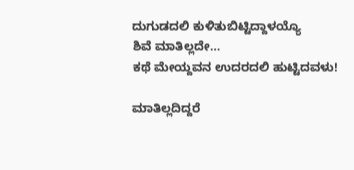ದುಗುಡದಲಿ ಕುಳಿತುಬಿಟ್ಟಿದ್ದಾಳಯ್ಯೊ
ಶಿವೆ ಮಾತಿಲ್ಲದೇ…
ಕಥೆ ಮೇಯ್ದವನ ಉದರದಲಿ ಹುಟ್ಟಿದವಳು!

ಮಾತಿಲ್ಲದಿದ್ದರೆ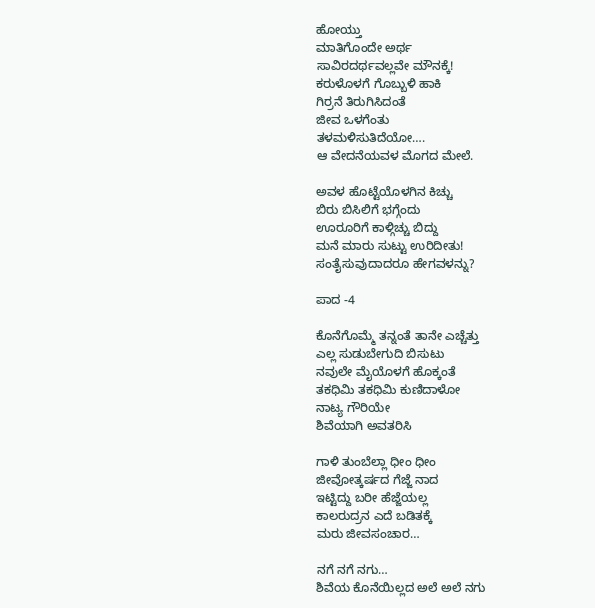ಹೋಯ್ತು
ಮಾತಿಗೊಂದೇ ಅರ್ಥ
ಸಾವಿರದರ್ಥವಲ್ಲವೇ ಮೌನಕ್ಕೆ!
ಕರುಳೊಳಗೆ ಗೊಬ್ಬುಳಿ ಹಾಕಿ
ಗಿರ್ರನೆ ತಿರುಗಿಸಿದಂತೆ
ಜೀವ ಒಳಗೆಂತು
ತಳಮಳಿಸುತಿದೆಯೋ….
ಆ ವೇದನೆಯವಳ ಮೊಗದ ಮೇಲೆ.

ಅವಳ ಹೊಟ್ಟೆಯೊಳಗಿನ ಕಿಚ್ಚು
ಬಿರು ಬಿಸಿಲಿಗೆ ಭಗ್ಗೆಂದು
ಊರೂರಿಗೆ ಕಾಳ್ಗಿಚ್ಚು ಬಿದ್ದು
ಮನೆ ಮಾರು ಸುಟ್ಟು ಉರಿದೀತು!
ಸಂತೈಸುವುದಾದರೂ ಹೇಗವಳನ್ನು?

ಪಾದ -4

ಕೊನೆಗೊಮ್ಮೆ ತನ್ನಂತೆ ತಾನೇ ಎಚ್ಚೆತ್ತು
ಎಲ್ಲ ಸುಡುಬೇಗುದಿ ಬಿಸುಟು
ನವುಲೇ ಮೈಯೊಳಗೆ ಹೊಕ್ಕಂತೆ
ತಕಧಿಮಿ ತಕಧಿಮಿ ಕುಣಿದಾಳೋ
ನಾಟ್ಯ ಗೌರಿಯೇ
ಶಿವೆಯಾಗಿ ಅವತರಿಸಿ

ಗಾಳಿ ತುಂಬೆಲ್ಲಾ ಧೀಂ ಧೀಂ
ಜೀವೋತ್ಕರ್ಷದ ಗೆಜ್ಜೆ ನಾದ
ಇಟ್ಟಿದ್ದು ಬರೀ ಹೆಜ್ಜೆಯಲ್ಲ
ಕಾಲರುದ್ರನ ಎದೆ ಬಡಿತಕ್ಕೆ
ಮರು ಜೀವಸಂಚಾರ…

ನಗೆ ನಗೆ ನಗು…
ಶಿವೆಯ ಕೊನೆಯಿಲ್ಲದ ಅಲೆ ಅಲೆ ನಗು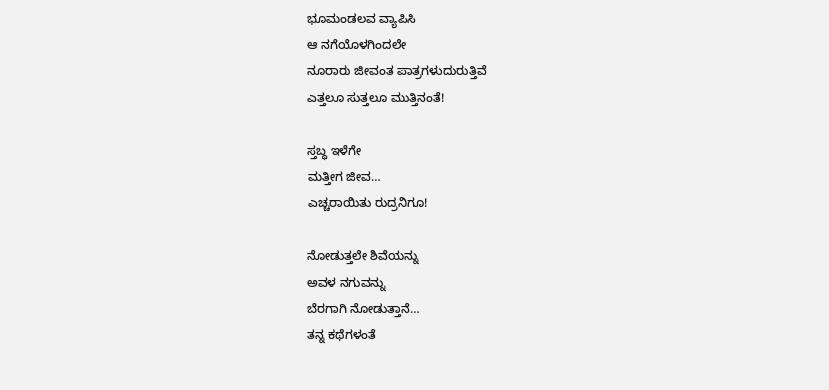ಭೂಮಂಡಲವ ವ್ಯಾಪಿಸಿ
ಆ ನಗೆಯೊಳಗಿಂದಲೇ
ನೂರಾರು ಜೀವಂತ ಪಾತ್ರಗಳುದುರುತ್ತಿವೆ
ಎತ್ತಲೂ ಸುತ್ತಲೂ ಮುತ್ತಿನಂತೆ!

ಸ್ತಬ್ಧ ಇಳೆಗೇ
ಮತ್ತೀಗ ಜೀವ…
ಎಚ್ಚರಾಯಿತು ರುದ್ರನಿಗೂ!

ನೋಡುತ್ತಲೇ ಶಿವೆಯನ್ನು
ಅವಳ ನಗುವನ್ನು
ಬೆರಗಾಗಿ ನೋಡುತ್ತಾನೆ…
ತನ್ನ ಕಥೆಗಳಂತೆ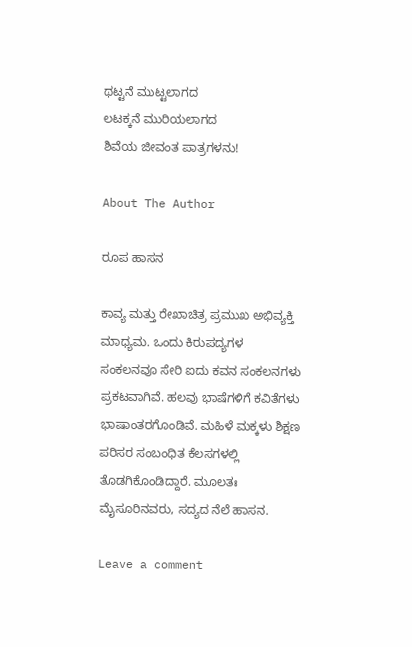ಥಟ್ಟನೆ ಮುಟ್ಟಲಾಗದ
ಲಟಕ್ಕನೆ ಮುರಿಯಲಾಗದ
ಶಿವೆಯ ಜೀವಂತ ಪಾತ್ರಗಳನು!

About The Author

ರೂಪ ಹಾಸನ

ಕಾವ್ಯ ಮತ್ತು ರೇಖಾಚಿತ್ರ ಪ್ರಮುಖ ಅಭಿವ್ಯಕ್ತಿ ಮಾಧ್ಯಮ. ಒಂದು ಕಿರುಪದ್ಯಗಳ ಸಂಕಲನವೂ ಸೇರಿ ಐದು ಕವನ ಸಂಕಲನಗಳು ಪ್ರಕಟವಾಗಿವೆ. ಹಲವು ಭಾಷೆಗಳಿಗೆ ಕವಿತೆಗಳು ಭಾಷಾಂತರಗೊಂಡಿವೆ. ಮಹಿಳೆ ಮಕ್ಕಳು ಶಿಕ್ಷಣ ಪರಿಸರ ಸಂಬಂಧಿತ ಕೆಲಸಗಳಲ್ಲಿ ತೊಡಗಿಕೊಂಡಿದ್ದಾರೆ. ಮೂಲತಃ ಮೈಸೂರಿನವರು, ಸದ್ಯದ ನೆಲೆ ಹಾಸನ.

Leave a comment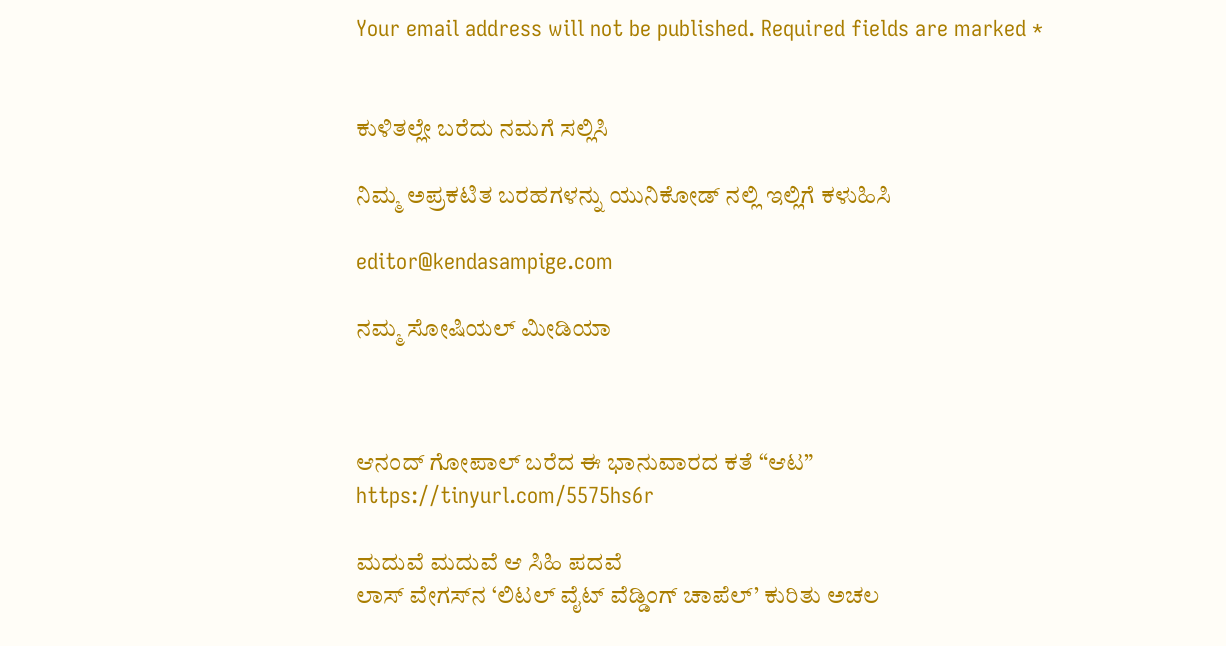Your email address will not be published. Required fields are marked *


ಕುಳಿತಲ್ಲೇ ಬರೆದು ನಮಗೆ ಸಲ್ಲಿಸಿ

ನಿಮ್ಮ ಅಪ್ರಕಟಿತ ಬರಹಗಳನ್ನು ಯುನಿಕೋಡ್ ನಲ್ಲಿ ಇಲ್ಲಿಗೆ ಕಳುಹಿಸಿ

editor@kendasampige.com

ನಮ್ಮ ಸೋಷಿಯಲ್‌ ಮೀಡಿಯಾ



ಆನಂದ್‌ ಗೋಪಾಲ್‌ ಬರೆದ ಈ ಭಾನುವಾರದ ಕತೆ “ಆಟ”
https://tinyurl.com/5575hs6r

ಮದುವೆ ಮದುವೆ ಆ ಸಿಹಿ ಪದವೆ
ಲಾಸ್‌ ವೇಗಸ್‌ನ ‘ಲಿಟಲ್ ವೈಟ್ ವೆಡ್ಡಿಂಗ್ ಚಾಪೆಲ್’ ಕುರಿತು ಅಚಲ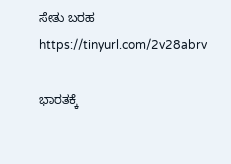ಸೇತು ಬರಹ
https://tinyurl.com/2v28abrv

ಭಾರತಕ್ಕೆ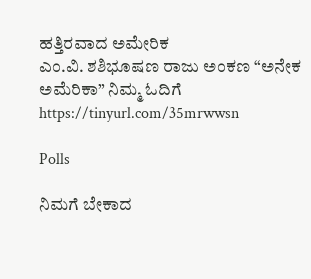ಹತ್ತಿರವಾದ ಅಮೇರಿಕ
ಎಂ.ವಿ. ಶಶಿಭೂಷಣ ರಾಜು ಅಂಕಣ “ಅನೇಕ ಅಮೆರಿಕಾ” ನಿಮ್ಮ ಓದಿಗೆ
https://tinyurl.com/35mrwwsn

Polls

ನಿಮಗೆ ಬೇಕಾದ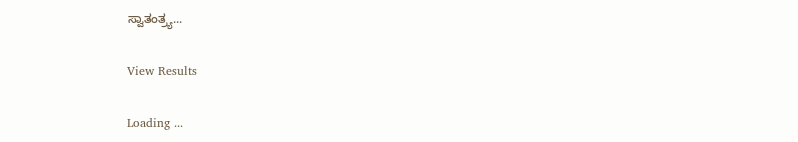ಸ್ವಾತಂತ್ರ್ಯ...

View Results

Loading ...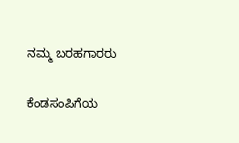ನಮ್ಮ ಬರಹಗಾರರು

ಕೆಂಡಸಂಪಿಗೆಯ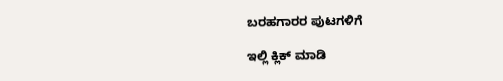ಬರಹಗಾರರ ಪುಟಗಳಿಗೆ

ಇಲ್ಲಿ ಕ್ಲಿಕ್ ಮಾಡಿ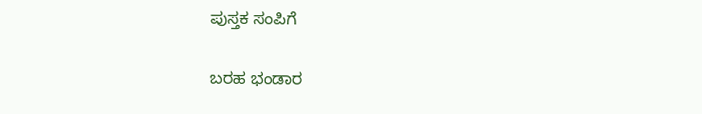ಪುಸ್ತಕ ಸಂಪಿಗೆ

ಬರಹ ಭಂಡಾರ